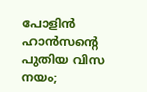പോളിൻ ഹാൻസൻ്റെ പുതിയ വിസ നയം;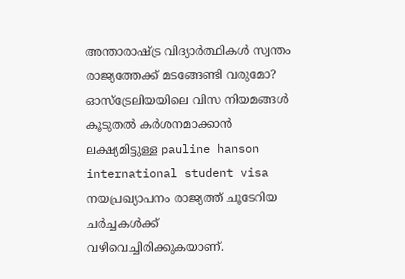അന്താരാഷ്ട്ര വിദ്യാർത്ഥികൾ സ്വന്തം രാജ്യത്തേക്ക് മടങ്ങേണ്ടി വരുമോ?
ഓസ്ട്രേലിയയിലെ വിസ നിയമങ്ങൾ കൂടുതൽ കർശനമാക്കാൻ ലക്ഷ്യമിട്ടുള്ള pauline hanson international student visa നയപ്രഖ്യാപനം രാജ്യത്ത് ചൂടേറിയ ചർച്ചകൾക്ക് വഴിവെച്ചിരിക്കുകയാണ്.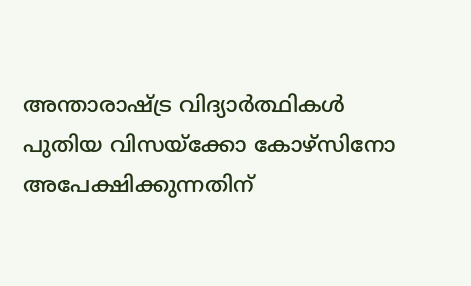അന്താരാഷ്ട്ര വിദ്യാർത്ഥികൾ പുതിയ വിസയ്ക്കോ കോഴ്സിനോ അപേക്ഷിക്കുന്നതിന്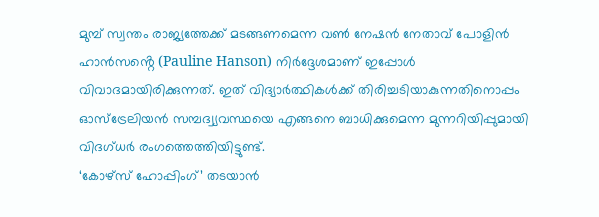മുമ്പ് സ്വന്തം രാജ്യത്തേക്ക് മടങ്ങണമെന്ന വൺ നേഷൻ നേതാവ് പോളിൻ ഹാൻസൻ്റെ (Pauline Hanson) നിർദ്ദേശമാണ് ഇപ്പോൾ വിവാദമായിരിക്കുന്നത്. ഇത് വിദ്യാർത്ഥികൾക്ക് തിരിച്ചടിയാകുന്നതിനൊപ്പം ഓസ്ട്രേലിയൻ സമ്പദ്വ്യവസ്ഥയെ എങ്ങനെ ബാധിക്കുമെന്ന മുന്നറിയിപ്പുമായി വിദഗ്ധർ രംഗത്തെത്തിയിട്ടുണ്ട്.
‘കോഴ്സ് ഹോപ്പിംഗ്’ തടയാൻ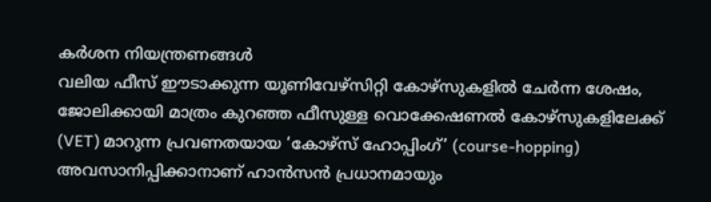കർശന നിയന്ത്രണങ്ങൾ
വലിയ ഫീസ് ഈടാക്കുന്ന യൂണിവേഴ്സിറ്റി കോഴ്സുകളിൽ ചേർന്ന ശേഷം, ജോലിക്കായി മാത്രം കുറഞ്ഞ ഫീസുള്ള വൊക്കേഷണൽ കോഴ്സുകളിലേക്ക് (VET) മാറുന്ന പ്രവണതയായ ‘കോഴ്സ് ഹോപ്പിംഗ്’ (course-hopping) അവസാനിപ്പിക്കാനാണ് ഹാൻസൻ പ്രധാനമായും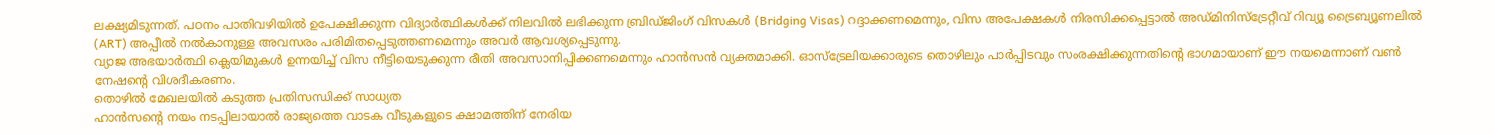ലക്ഷ്യമിടുന്നത്. പഠനം പാതിവഴിയിൽ ഉപേക്ഷിക്കുന്ന വിദ്യാർത്ഥികൾക്ക് നിലവിൽ ലഭിക്കുന്ന ബ്രിഡ്ജിംഗ് വിസകൾ (Bridging Visas) റദ്ദാക്കണമെന്നും, വിസ അപേക്ഷകൾ നിരസിക്കപ്പെട്ടാൽ അഡ്മിനിസ്ട്രേറ്റീവ് റിവ്യൂ ട്രൈബ്യൂണലിൽ (ART) അപ്പീൽ നൽകാനുള്ള അവസരം പരിമിതപ്പെടുത്തണമെന്നും അവർ ആവശ്യപ്പെടുന്നു.
വ്യാജ അഭയാർത്ഥി ക്ലെയിമുകൾ ഉന്നയിച്ച് വിസ നീട്ടിയെടുക്കുന്ന രീതി അവസാനിപ്പിക്കണമെന്നും ഹാൻസൻ വ്യക്തമാക്കി. ഓസ്ട്രേലിയക്കാരുടെ തൊഴിലും പാർപ്പിടവും സംരക്ഷിക്കുന്നതിന്റെ ഭാഗമായാണ് ഈ നയമെന്നാണ് വൺ നേഷൻ്റെ വിശദീകരണം.
തൊഴിൽ മേഖലയിൽ കടുത്ത പ്രതിസന്ധിക്ക് സാധ്യത
ഹാൻസൻ്റെ നയം നടപ്പിലായാൽ രാജ്യത്തെ വാടക വീടുകളുടെ ക്ഷാമത്തിന് നേരിയ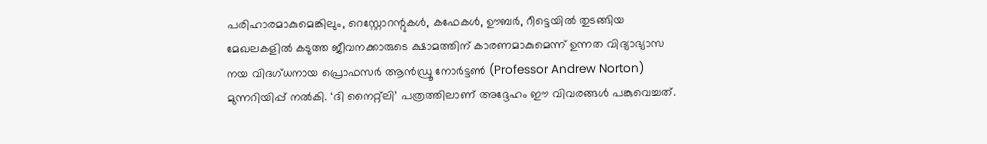പരിഹാരമാകുമെങ്കിലും, റെസ്റ്റോറന്റുകൾ, കഫേകൾ, ഊബർ, റീട്ടെയിൽ തുടങ്ങിയ മേഖലകളിൽ കടുത്ത ജീവനക്കാരുടെ ക്ഷാമത്തിന് കാരണമാകുമെന്ന് ഉന്നത വിദ്യാഭ്യാസ നയ വിദഗ്ധനായ പ്രൊഫസർ ആൻഡ്രൂ നോർട്ടൺ (Professor Andrew Norton) മുന്നറിയിപ്പ് നൽകി. ‘ദി നൈറ്റ്ലി’ പത്രത്തിലാണ് അദ്ദേഹം ഈ വിവരങ്ങൾ പങ്കുവെച്ചത്.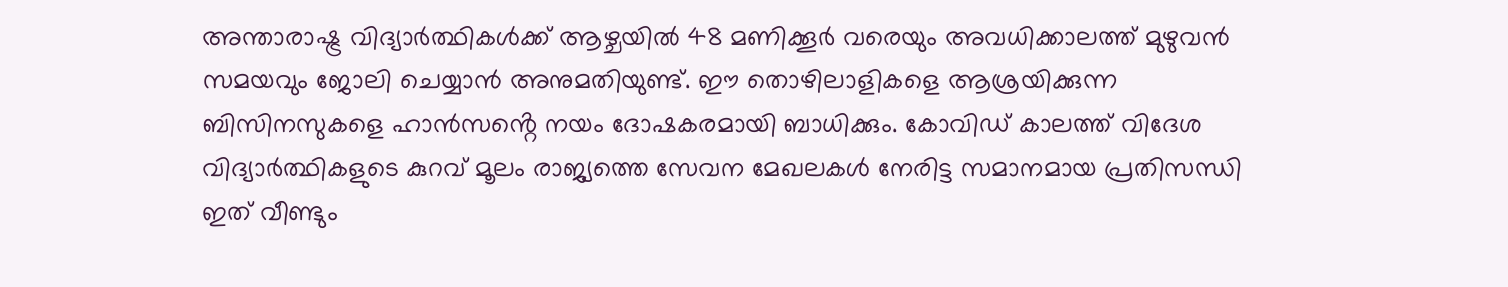അന്താരാഷ്ട്ര വിദ്യാർത്ഥികൾക്ക് ആഴ്ചയിൽ 48 മണിക്കൂർ വരെയും അവധിക്കാലത്ത് മുഴുവൻ സമയവും ജോലി ചെയ്യാൻ അനുമതിയുണ്ട്. ഈ തൊഴിലാളികളെ ആശ്രയിക്കുന്ന ബിസിനസുകളെ ഹാൻസൻ്റെ നയം ദോഷകരമായി ബാധിക്കും. കോവിഡ് കാലത്ത് വിദേശ വിദ്യാർത്ഥികളുടെ കുറവ് മൂലം രാജ്യത്തെ സേവന മേഖലകൾ നേരിട്ട സമാനമായ പ്രതിസന്ധി ഇത് വീണ്ടും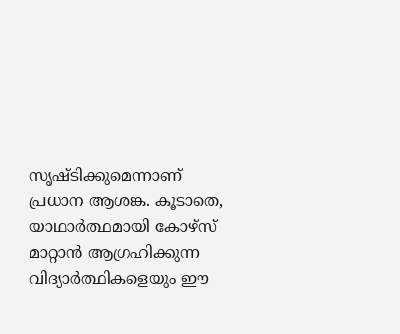സൃഷ്ടിക്കുമെന്നാണ് പ്രധാന ആശങ്ക. കൂടാതെ, യാഥാർത്ഥമായി കോഴ്സ് മാറ്റാൻ ആഗ്രഹിക്കുന്ന വിദ്യാർത്ഥികളെയും ഈ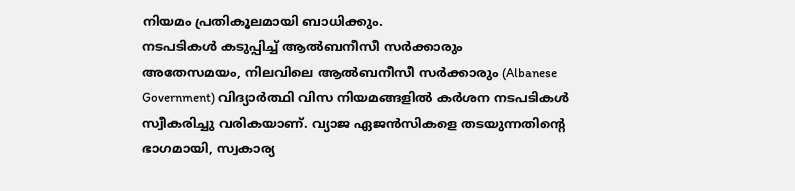നിയമം പ്രതികൂലമായി ബാധിക്കും.
നടപടികൾ കടുപ്പിച്ച് ആൽബനീസീ സർക്കാരും
അതേസമയം, നിലവിലെ ആൽബനീസീ സർക്കാരും (Albanese Government) വിദ്യാർത്ഥി വിസ നിയമങ്ങളിൽ കർശന നടപടികൾ സ്വീകരിച്ചു വരികയാണ്. വ്യാജ ഏജൻസികളെ തടയുന്നതിൻ്റെ ഭാഗമായി, സ്വകാര്യ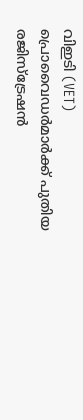വിഇടി (VET) പ്രൊവൈഡർമാർക്ക് പുതിയ രജിസ്ട്രേഷൻ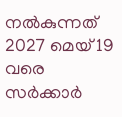നൽകുന്നത് 2027 മെയ് 19 വരെ സർക്കാർ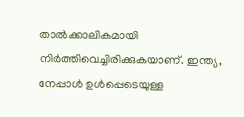താൽക്കാലികമായി നിർത്തിവെച്ചിരിക്കുകയാണ്. ഇന്ത്യ, നേപ്പാൾ ഉൾപ്പെടെയുള്ള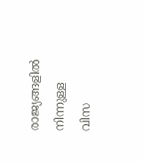രാജ്യങ്ങളിൽ നിന്നുള്ള വിസ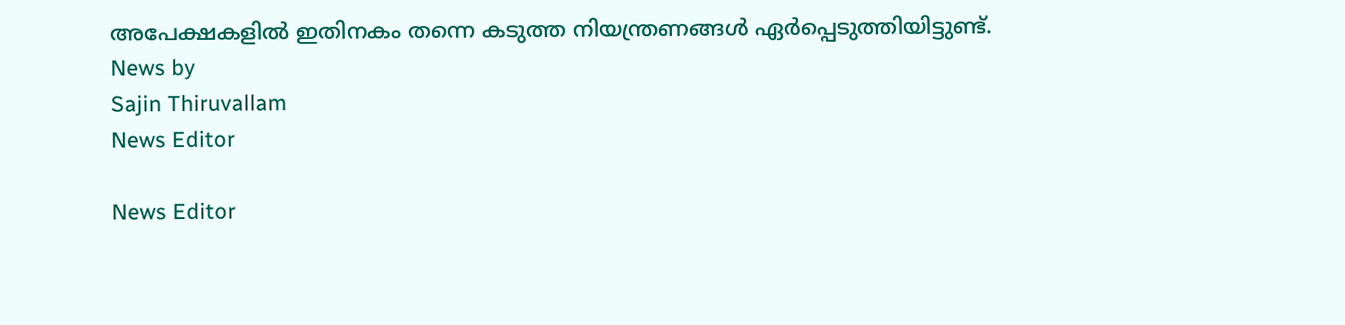അപേക്ഷകളിൽ ഇതിനകം തന്നെ കടുത്ത നിയന്ത്രണങ്ങൾ ഏർപ്പെടുത്തിയിട്ടുണ്ട്.
News by
Sajin Thiruvallam
News Editor

News Editor